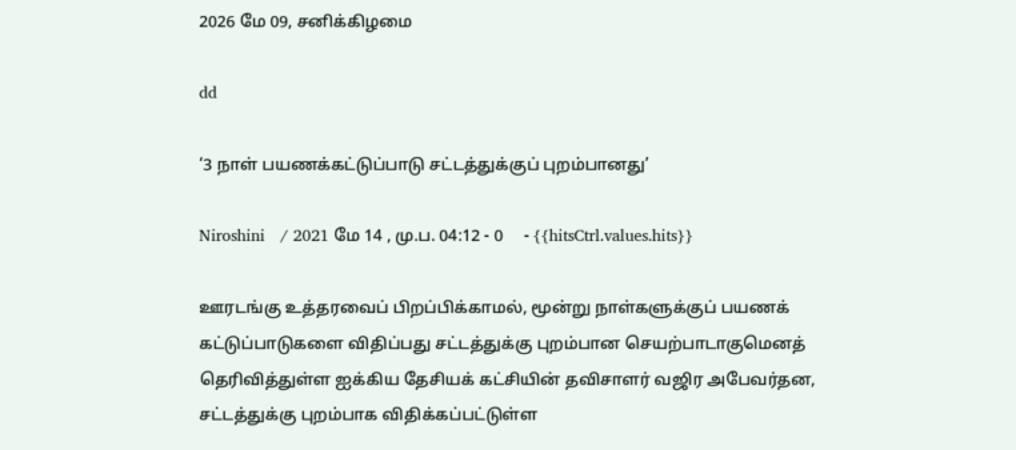2026 மே 09, சனிக்கிழமை

dd

‘3 நாள் பயணக்கட்டுப்பாடு சட்டத்துக்குப் புறம்பானது’

Niroshini   / 2021 மே 14 , மு.ப. 04:12 - 0     - {{hitsCtrl.values.hits}}

ஊரடங்கு உத்தரவைப் பிறப்பிக்காமல், மூன்று நாள்களுக்குப் பயணக் கட்டுப்பாடுகளை விதிப்பது சட்டத்துக்கு புறம்பான செயற்பாடாகுமெனத் தெரிவித்துள்ள ஐக்கிய தேசியக் கட்சியின் தவிசாளர் வஜிர அபேவர்தன, சட்டத்துக்கு புறம்பாக விதிக்கப்பட்டுள்ள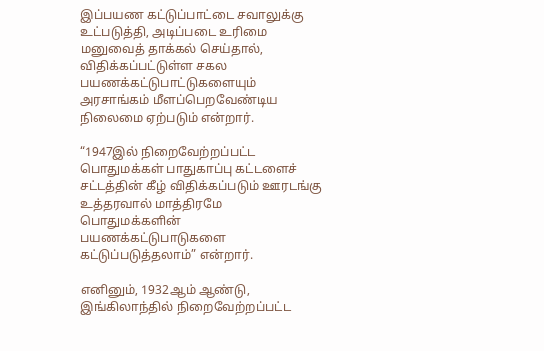இப்பயண கட்டுப்பாட்டை சவாலுக்கு உட்படுத்தி, அடிப்படை உரிமை மனுவைத் தாக்கல் செய்தால், விதிக்கப்பட்டுள்ள சகல பயணக்கட்டுபாட்டுகளையும் அரசாங்கம் மீளப்பெறவேண்டிய நிலைமை ஏற்படும் என்றார்.

“1947இல் நிறைவேற்றப்பட்ட பொதுமக்கள் பாதுகாப்பு கட்டளைச் சட்டத்தின் கீழ் விதிக்கப்படும் ஊரடங்கு உத்தரவால் மாத்திரமே பொதுமக்களின் பயணக்கட்டுபாடுகளை கட்டுப்படுத்தலாம்” என்றார்.

எனினும், 1932ஆம் ஆண்டு, இங்கிலாந்தில் நிறைவேற்றப்பட்ட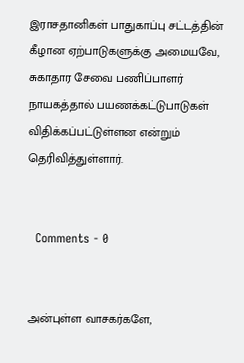இராசதானிகள் பாதுகாப்பு சட்டத்தின் கீழான ஏற்பாடுகளுக்கு அமையவே, சுகாதார சேவை பணிப்பாளர் நாயகத்தால் பயணக்கட்டுபாடுகள் விதிக்கப்பட்டுள்ளன என்றும் தெரிவித்துள்ளார்.


  Comments - 0


அன்புள்ள வாசகர்களே,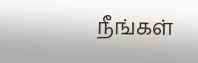நீங்கள்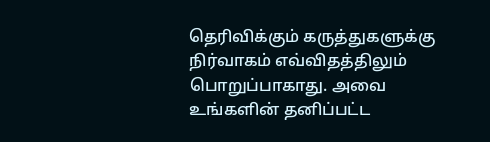தெரிவிக்கும் கருத்துகளுக்கு நிர்வாகம் எவ்விதத்திலும் பொறுப்பாகாது. அவை உங்களின் தனிப்பட்ட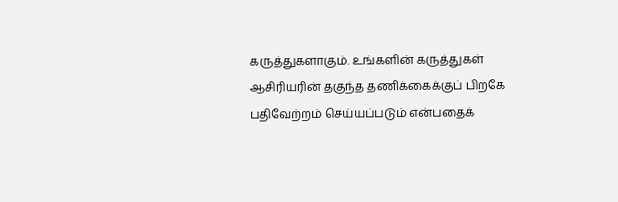கருத்துகளாகும். உங்களின் கருத்துகள் ஆசிரியரின் தகுந்த தணிக்கைக்குப் பிறகே பதிவேற்றம் செய்யப்படும் என்பதைக்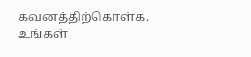கவனத்திற்கொள்க. உங்கள்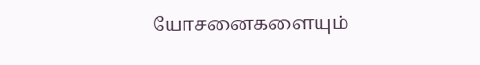யோசனைகளையும்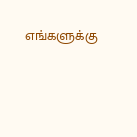எங்களுக்கு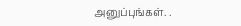அனுப்புங்கள். .